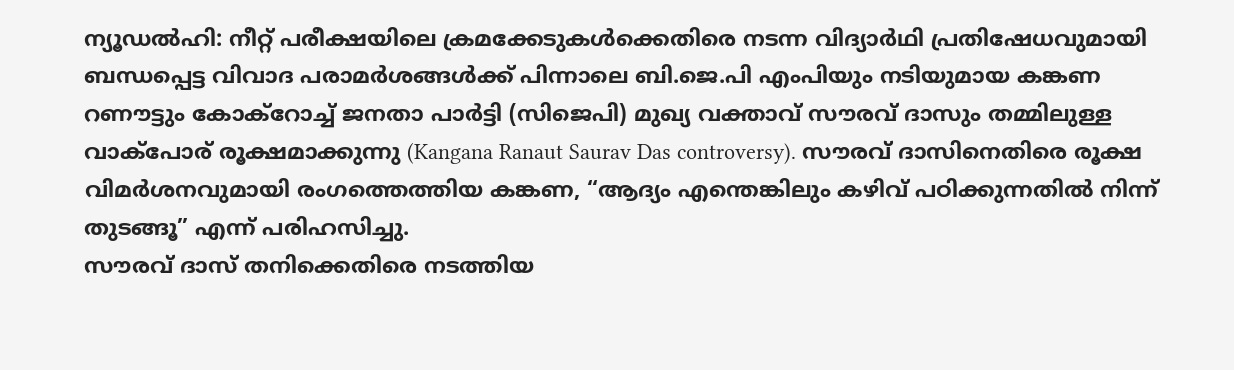ന്യൂഡൽഹി: നീറ്റ് പരീക്ഷയിലെ ക്രമക്കേടുകൾക്കെതിരെ നടന്ന വിദ്യാർഥി പ്രതിഷേധവുമായി ബന്ധപ്പെട്ട വിവാദ പരാമർശങ്ങൾക്ക് പിന്നാലെ ബി.ജെ.പി എംപിയും നടിയുമായ കങ്കണ റണൗട്ടും കോക്റോച്ച് ജനതാ പാർട്ടി (സിജെപി) മുഖ്യ വക്താവ് സൗരവ് ദാസും തമ്മിലുള്ള വാക്പോര് രൂക്ഷമാക്കുന്നു (Kangana Ranaut Saurav Das controversy). സൗരവ് ദാസിനെതിരെ രൂക്ഷ വിമർശനവുമായി രംഗത്തെത്തിയ കങ്കണ, “ആദ്യം എന്തെങ്കിലും കഴിവ് പഠിക്കുന്നതിൽ നിന്ന് തുടങ്ങൂ” എന്ന് പരിഹസിച്ചു.
സൗരവ് ദാസ് തനിക്കെതിരെ നടത്തിയ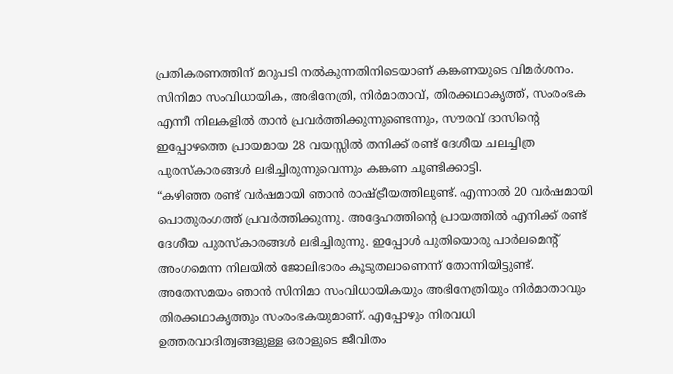പ്രതികരണത്തിന് മറുപടി നൽകുന്നതിനിടെയാണ് കങ്കണയുടെ വിമർശനം. സിനിമാ സംവിധായിക, അഭിനേത്രി, നിർമാതാവ്, തിരക്കഥാകൃത്ത്, സംരംഭക എന്നീ നിലകളിൽ താൻ പ്രവർത്തിക്കുന്നുണ്ടെന്നും, സൗരവ് ദാസിന്റെ ഇപ്പോഴത്തെ പ്രായമായ 28 വയസ്സിൽ തനിക്ക് രണ്ട് ദേശീയ ചലച്ചിത്ര പുരസ്കാരങ്ങൾ ലഭിച്ചിരുന്നുവെന്നും കങ്കണ ചൂണ്ടിക്കാട്ടി.
“കഴിഞ്ഞ രണ്ട് വർഷമായി ഞാൻ രാഷ്ട്രീയത്തിലുണ്ട്. എന്നാൽ 20 വർഷമായി പൊതുരംഗത്ത് പ്രവർത്തിക്കുന്നു. അദ്ദേഹത്തിന്റെ പ്രായത്തിൽ എനിക്ക് രണ്ട് ദേശീയ പുരസ്കാരങ്ങൾ ലഭിച്ചിരുന്നു. ഇപ്പോൾ പുതിയൊരു പാർലമെന്റ് അംഗമെന്ന നിലയിൽ ജോലിഭാരം കൂടുതലാണെന്ന് തോന്നിയിട്ടുണ്ട്. അതേസമയം ഞാൻ സിനിമാ സംവിധായികയും അഭിനേത്രിയും നിർമാതാവും തിരക്കഥാകൃത്തും സംരംഭകയുമാണ്. എപ്പോഴും നിരവധി ഉത്തരവാദിത്വങ്ങളുള്ള ഒരാളുടെ ജീവിതം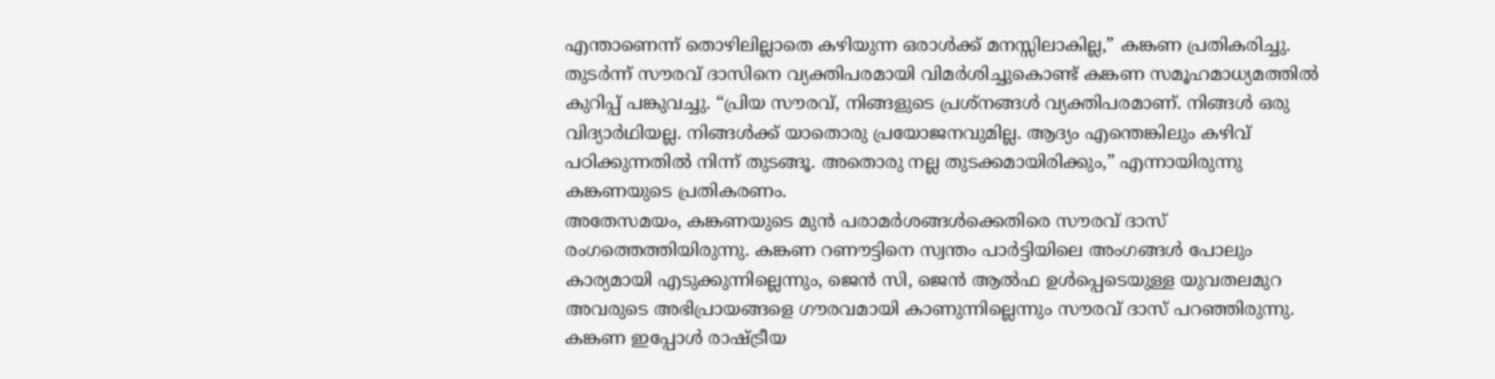എന്താണെന്ന് തൊഴിലില്ലാതെ കഴിയുന്ന ഒരാൾക്ക് മനസ്സിലാകില്ല,” കങ്കണ പ്രതികരിച്ചു. തുടർന്ന് സൗരവ് ദാസിനെ വ്യക്തിപരമായി വിമർശിച്ചുകൊണ്ട് കങ്കണ സമൂഹമാധ്യമത്തിൽ കുറിപ്പ് പങ്കുവച്ചു. “പ്രിയ സൗരവ്, നിങ്ങളുടെ പ്രശ്നങ്ങൾ വ്യക്തിപരമാണ്. നിങ്ങൾ ഒരു വിദ്യാർഥിയല്ല. നിങ്ങൾക്ക് യാതൊരു പ്രയോജനവുമില്ല. ആദ്യം എന്തെങ്കിലും കഴിവ് പഠിക്കുന്നതിൽ നിന്ന് തുടങ്ങൂ. അതൊരു നല്ല തുടക്കമായിരിക്കും,” എന്നായിരുന്നു കങ്കണയുടെ പ്രതികരണം.
അതേസമയം, കങ്കണയുടെ മുൻ പരാമർശങ്ങൾക്കെതിരെ സൗരവ് ദാസ് രംഗത്തെത്തിയിരുന്നു. കങ്കണ റണൗട്ടിനെ സ്വന്തം പാർട്ടിയിലെ അംഗങ്ങൾ പോലും കാര്യമായി എടുക്കുന്നില്ലെന്നും, ജെൻ സി, ജെൻ ആൽഫ ഉൾപ്പെടെയുള്ള യുവതലമുറ അവരുടെ അഭിപ്രായങ്ങളെ ഗൗരവമായി കാണുന്നില്ലെന്നും സൗരവ് ദാസ് പറഞ്ഞിരുന്നു. കങ്കണ ഇപ്പോൾ രാഷ്ട്രീയ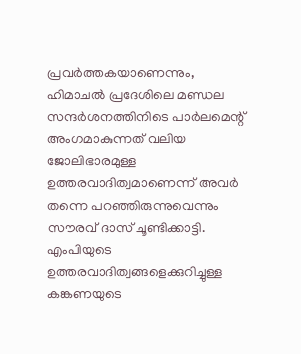പ്രവർത്തകയാണെന്നും, ഹിമാചൽ പ്രദേശിലെ മണ്ഡല സന്ദർശനത്തിനിടെ പാർലമെന്റ് അംഗമാകുന്നത് വലിയ ജോലിഭാരമുള്ള ഉത്തരവാദിത്വമാണെന്ന് അവർ തന്നെ പറഞ്ഞിരുന്നുവെന്നും സൗരവ് ദാസ് ചൂണ്ടിക്കാട്ടി. എംപിയുടെ ഉത്തരവാദിത്വങ്ങളെക്കുറിച്ചുള്ള കങ്കണയുടെ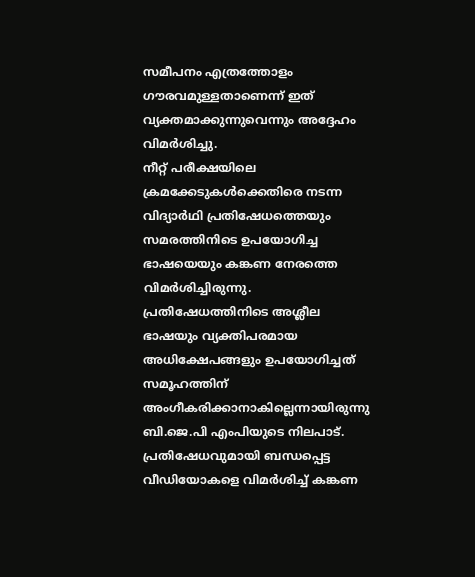സമീപനം എത്രത്തോളം ഗൗരവമുള്ളതാണെന്ന് ഇത് വ്യക്തമാക്കുന്നുവെന്നും അദ്ദേഹം വിമർശിച്ചു.
നീറ്റ് പരീക്ഷയിലെ ക്രമക്കേടുകൾക്കെതിരെ നടന്ന വിദ്യാർഥി പ്രതിഷേധത്തെയും സമരത്തിനിടെ ഉപയോഗിച്ച ഭാഷയെയും കങ്കണ നേരത്തെ വിമർശിച്ചിരുന്നു. പ്രതിഷേധത്തിനിടെ അശ്ലീല ഭാഷയും വ്യക്തിപരമായ അധിക്ഷേപങ്ങളും ഉപയോഗിച്ചത് സമൂഹത്തിന് അംഗീകരിക്കാനാകില്ലെന്നായിരുന്നു ബി.ജെ.പി എംപിയുടെ നിലപാട്. പ്രതിഷേധവുമായി ബന്ധപ്പെട്ട വീഡിയോകളെ വിമർശിച്ച് കങ്കണ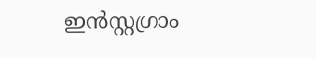ഇൻസ്റ്റഗ്രാം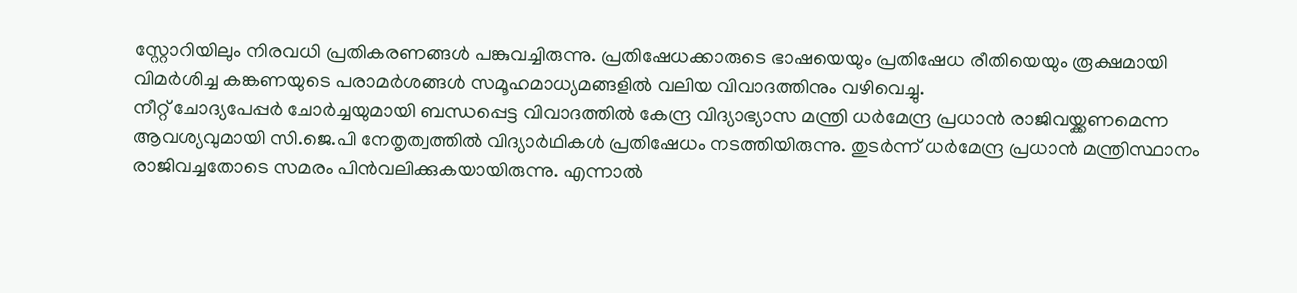സ്റ്റോറിയിലും നിരവധി പ്രതികരണങ്ങൾ പങ്കുവച്ചിരുന്നു. പ്രതിഷേധക്കാരുടെ ഭാഷയെയും പ്രതിഷേധ രീതിയെയും രൂക്ഷമായി വിമർശിച്ച കങ്കണയുടെ പരാമർശങ്ങൾ സമൂഹമാധ്യമങ്ങളിൽ വലിയ വിവാദത്തിനും വഴിവെച്ചു.
നീറ്റ് ചോദ്യപേപ്പർ ചോർച്ചയുമായി ബന്ധപ്പെട്ട വിവാദത്തിൽ കേന്ദ്ര വിദ്യാഭ്യാസ മന്ത്രി ധർമേന്ദ്ര പ്രധാൻ രാജിവയ്ക്കണമെന്ന ആവശ്യവുമായി സി.ജെ.പി നേതൃത്വത്തിൽ വിദ്യാർഥികൾ പ്രതിഷേധം നടത്തിയിരുന്നു. തുടർന്ന് ധർമേന്ദ്ര പ്രധാൻ മന്ത്രിസ്ഥാനം രാജിവച്ചതോടെ സമരം പിൻവലിക്കുകയായിരുന്നു. എന്നാൽ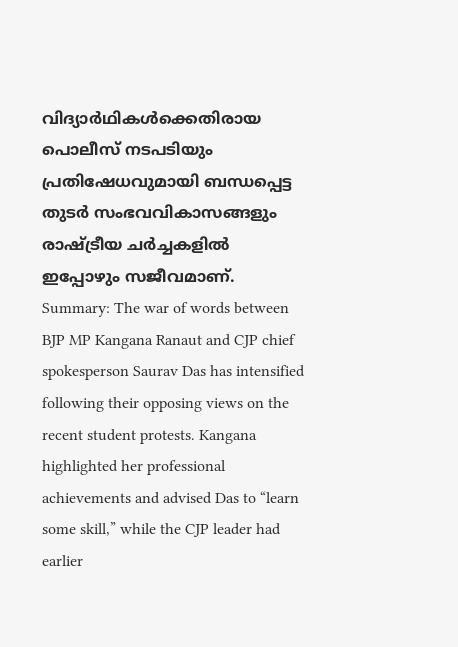വിദ്യാർഥികൾക്കെതിരായ പൊലീസ് നടപടിയും പ്രതിഷേധവുമായി ബന്ധപ്പെട്ട തുടർ സംഭവവികാസങ്ങളും രാഷ്ട്രീയ ചർച്ചകളിൽ ഇപ്പോഴും സജീവമാണ്.
Summary: The war of words between BJP MP Kangana Ranaut and CJP chief spokesperson Saurav Das has intensified following their opposing views on the recent student protests. Kangana highlighted her professional achievements and advised Das to “learn some skill,” while the CJP leader had earlier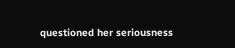questioned her seriousness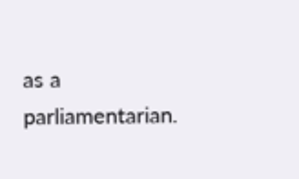as a parliamentarian.